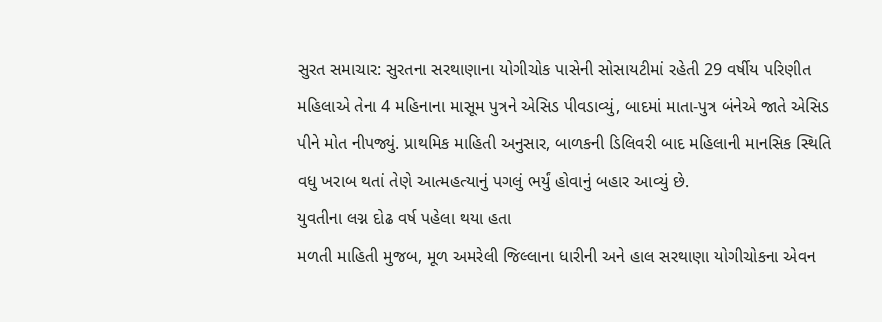સુરત સમાચાર: સુરતના સરથાણાના યોગીચોક પાસેની સોસાયટીમાં રહેતી 29 વર્ષીય પરિણીત મહિલાએ તેના 4 મહિનાના માસૂમ પુત્રને એસિડ પીવડાવ્યું, બાદમાં માતા-પુત્ર બંનેએ જાતે એસિડ પીને મોત નીપજ્યું. પ્રાથમિક માહિતી અનુસાર, બાળકની ડિલિવરી બાદ મહિલાની માનસિક સ્થિતિ વધુ ખરાબ થતાં તેણે આત્મહત્યાનું પગલું ભર્યું હોવાનું બહાર આવ્યું છે.
યુવતીના લગ્ન દોઢ વર્ષ પહેલા થયા હતા
મળતી માહિતી મુજબ, મૂળ અમરેલી જિલ્લાના ધારીની અને હાલ સરથાણા યોગીચોકના એવન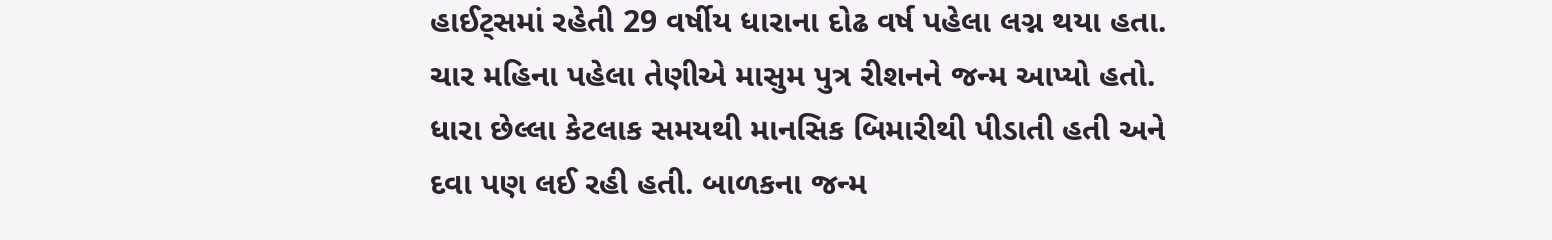હાઈટ્સમાં રહેતી 29 વર્ષીય ધારાના દોઢ વર્ષ પહેલા લગ્ન થયા હતા. ચાર મહિના પહેલા તેણીએ માસુમ પુત્ર રીશનને જન્મ આપ્યો હતો. ધારા છેલ્લા કેટલાક સમયથી માનસિક બિમારીથી પીડાતી હતી અને દવા પણ લઈ રહી હતી. બાળકના જન્મ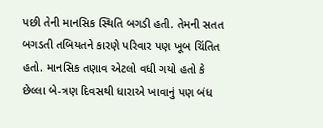પછી તેની માનસિક સ્થિતિ બગડી હતી. તેમની સતત બગડતી તબિયતને કારણે પરિવાર પણ ખૂબ ચિંતિત હતો. માનસિક તણાવ એટલો વધી ગયો હતો કે છેલ્લા બે-ત્રણ દિવસથી ધારાએ ખાવાનું પણ બંધ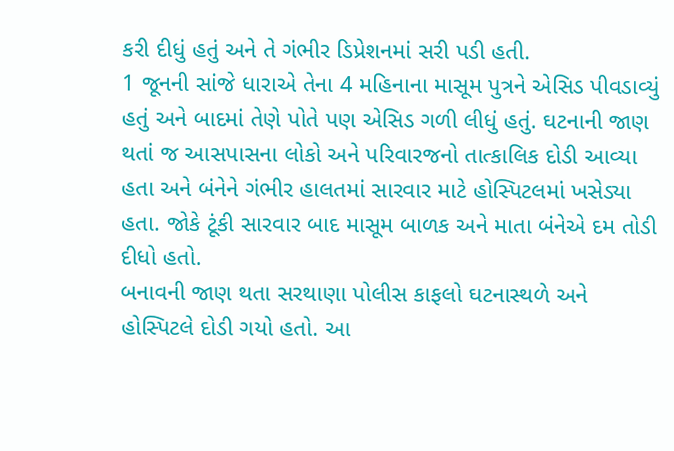કરી દીધું હતું અને તે ગંભીર ડિપ્રેશનમાં સરી પડી હતી.
1 જૂનની સાંજે ધારાએ તેના 4 મહિનાના માસૂમ પુત્રને એસિડ પીવડાવ્યું હતું અને બાદમાં તેણે પોતે પણ એસિડ ગળી લીધું હતું. ઘટનાની જાણ થતાં જ આસપાસના લોકો અને પરિવારજનો તાત્કાલિક દોડી આવ્યા હતા અને બંનેને ગંભીર હાલતમાં સારવાર માટે હોસ્પિટલમાં ખસેડ્યા હતા. જોકે ટૂંકી સારવાર બાદ માસૂમ બાળક અને માતા બંનેએ દમ તોડી દીધો હતો.
બનાવની જાણ થતા સરથાણા પોલીસ કાફલો ઘટનાસ્થળે અને હોસ્પિટલે દોડી ગયો હતો. આ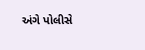અંગે પોલીસે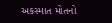અકસ્માત મોતનો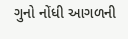ગુનો નોંધી આગળની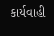કાર્યવાહી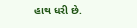હાથ ધરી છે.